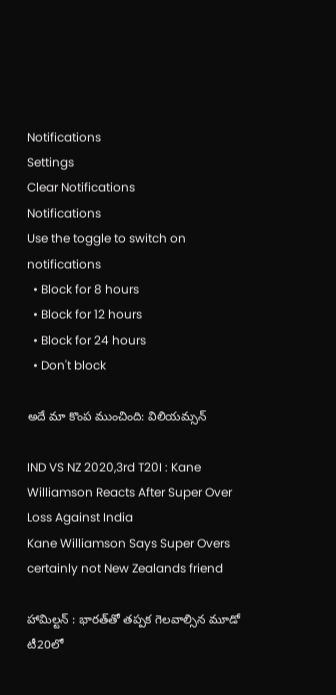Notifications
Settings
Clear Notifications
Notifications
Use the toggle to switch on notifications
  • Block for 8 hours
  • Block for 12 hours
  • Block for 24 hours
  • Don't block

అదే మా కొంప ముంచింది: విలియమ్సన్

IND VS NZ 2020,3rd T20I : Kane Williamson Reacts After Super Over Loss Against India
Kane Williamson Says Super Overs certainly not New Zealands friend

హామిల్టన్ : భారత్‌తో తప్పక గెలవాల్సిన మూడో టీ20లో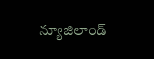న్యూజిలాండ్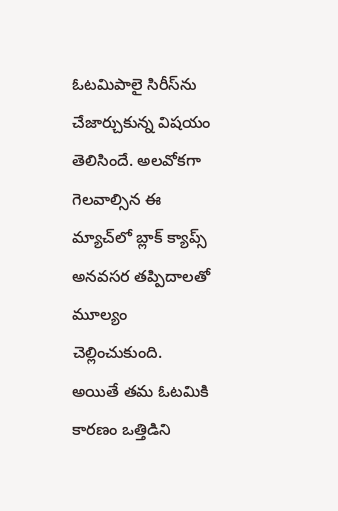ఓటమిపాలై సిరీస్‌ను చేజార్చుకున్న విషయం తెలిసిందే. అలవోకగా గెలవాల్సిన ఈ మ్యాచ్‌లో బ్లాక్ క్యాప్స్ అనవసర తప్పిదాలతో మూల్యం చెల్లించుకుంది. అయితే తమ ఓటమికి కారణం ఒత్తిడిని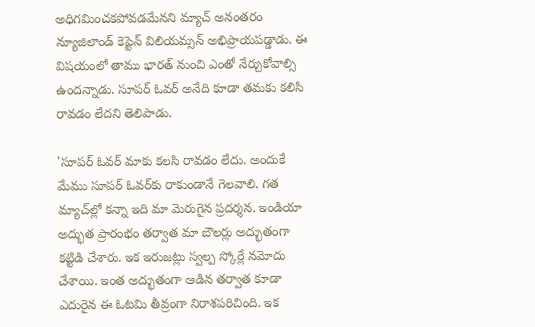అధిగమించకపోవడమేనని మ్యాచ్ అనంతరం న్యూజిలాండ్ కెప్టెన్ విలియమ్సన్ అభిప్రాయపడ్డాడు. ఈ విషయంలో తాము భారత్ నుంచి ఎంతో నేర్చుకోవాల్సి ఉందన్నాడు. సూపర్ ఓవర్ అనేది కూడా తమకు కలిసి రావడం లేదని తెలిపాడు.

'సూపర్‌ ఓవర్‌ మాకు కలసి రావడం లేదు. అందుకే మేము సూపర్ ఓవర్‌కు రాకుండానే గెలవాలి. గత మ్యాచ్‌ల్లో కన్నా ఇది మా మెరుగైన ప్రదర్శన. ఇండియా అద్భుత ప్రారంభం తర్వాత మా బౌలర్లు అద్భుతంగా కట్టిడి చేశారు. ఇక ఇరుజట్లు స్వల్ప స్కోర్లే నమోదు చేశాయి. ఇంత అద్భుతంగా ఆడిన తర్వాత కూడా ఎదురైన ఈ ఓటమి తీవ్రంగా నిరాశపరిచింది. ఇక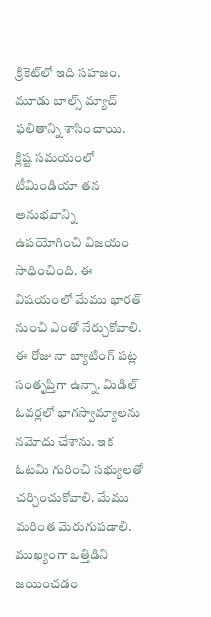క్రికెట్‌లో ఇది సహజం. మూడు బాల్స్ మ్యాచ్‌ ఫలితాన్ని శాసించాయి. క్లిష్ట సమయంలో టీమిండియా తన అనుభవాన్ని ఉపయోగించి విజయం సాధించింది. ఈ విషయంలో మేము భారత్‌ నుంచి ఎంతో నేర్చుకోవాలి. ఈ రోజు నా బ్యాటింగ్‌ పట్ల సంతృప్తిగా ఉన్నా. మిడిల్‌ ఓవర్లలో భాగస్వామ్యాలను నమోదు చేశాను. ఇక ఓటమి గురించి సభ్యులతో చర్చించుకోవాలి. మేము మరింత మెరుగుపడాలి. ముఖ్యంగా ఒత్తిడిని జయించడం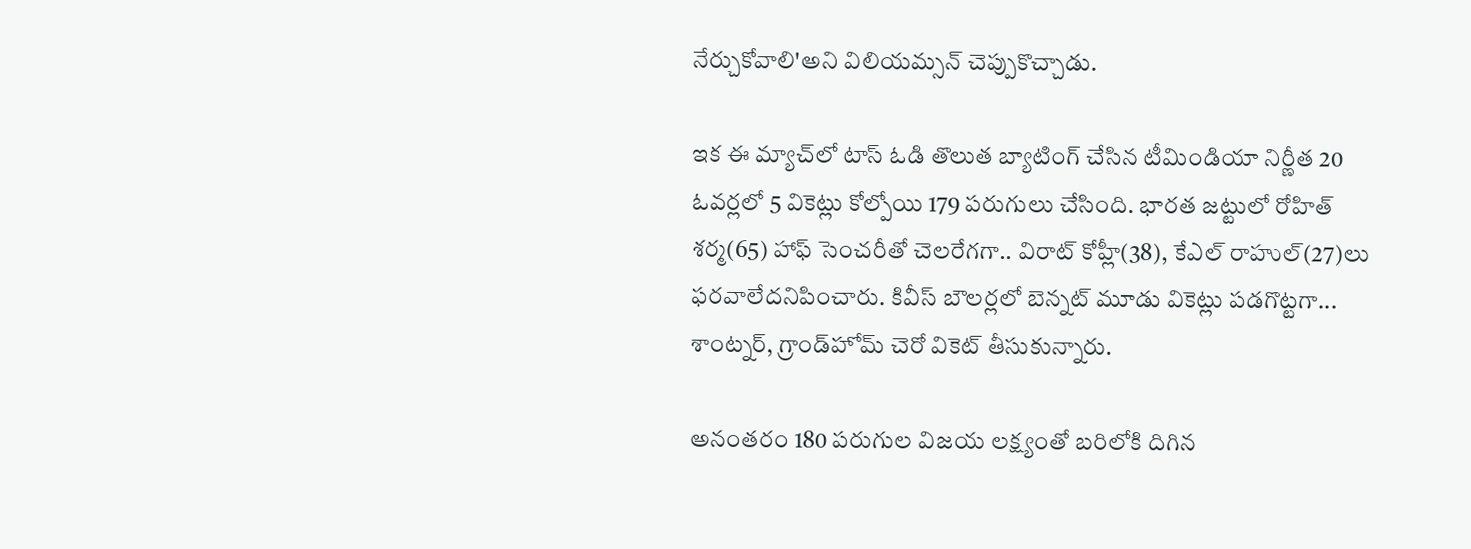నేర్చుకోవాలి'అని విలియమ్సన్‌ చెప్పుకొచ్చాడు.

ఇక ఈ మ్యాచ్‌లో టాస్ ఓడి తొలుత బ్యాటింగ్ చేసిన టీమిండియా నిర్ణీత 20 ఓవర్లలో 5 వికెట్లు కోల్పోయి 179 పరుగులు చేసింది. భారత జట్టులో రోహిత్ శర్మ(65) హాఫ్ సెంచరీతో చెలరేగగా.. విరాట్ కోహ్లీ(38), కేఎల్ రాహుల్(27)లు ఫరవాలేదనిపించారు. కివీస్ బౌలర్లలో బెన్నట్ మూడు వికెట్లు పడగొట్టగా... శాంట్నర్, గ్రాండ్‌హోమ్ చెరో వికెట్ తీసుకున్నారు.

అనంతరం 180 పరుగుల విజయ లక్ష్యంతో బరిలోకి దిగిన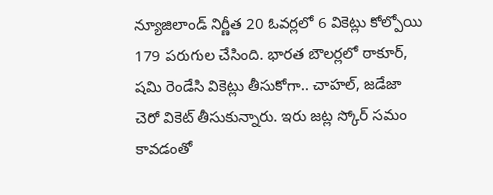న్యూజిలాండ్ నిర్ణీత 20 ఓవర్లలో 6 వికెట్లు కోల్పోయి 179 పరుగుల చేసింది. భారత బౌలర్లలో ఠాకూర్, షమి రెండేసి వికెట్లు తీసుకోగా.. చాహల్, జడేజా చెరో వికెట్ తీసుకున్నారు. ఇరు జట్ల స్కోర్ సమం కావడంతో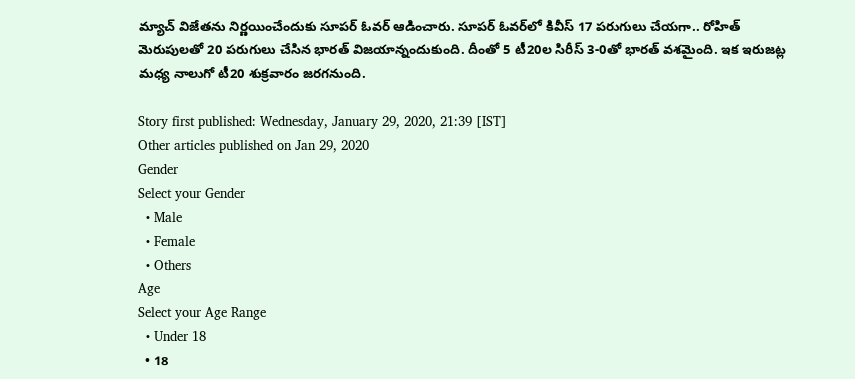మ్యాచ్ విజేతను నిర్ణయించేందుకు సూపర్ ఓవర్ ఆడించారు. సూపర్ ఓవర్‌లో కివీస్ 17 పరుగులు చేయగా.. రోహిత్ మెరుపులతో 20 పరుగులు చేసిన భారత్ విజయాన్నందుకుంది. దీంతో 5 టీ20ల సిరీస్ 3-0తో భారత్ వశమైంది. ఇక ఇరుజట్ల మధ్య నాలుగో టీ20 శుక్రవారం జరగనుంది.

Story first published: Wednesday, January 29, 2020, 21:39 [IST]
Other articles published on Jan 29, 2020
Gender
Select your Gender
  • Male
  • Female
  • Others
Age
Select your Age Range
  • Under 18
  • 18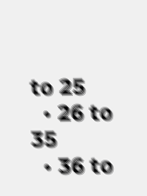to 25
  • 26 to 35
  • 36 to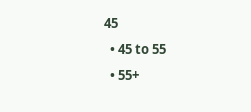45
  • 45 to 55
  • 55+